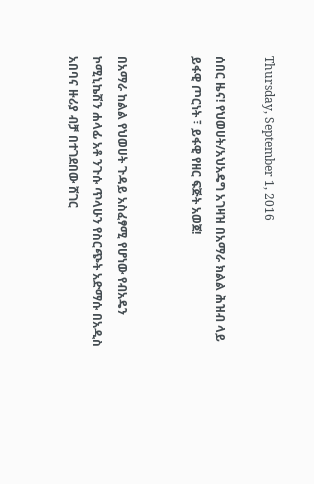Thursday, September 1, 2016

ሰበር ዜና! የህወሀት/አህአዴግ አገዛዝ በአማራ ክልል ሕዝብ ላይ ይፋዊ ጦርነት ፣ ይፋዊ የዘር ፍጅት አወጀ!


በአማራ ከልል የህወሀት ጉዳይ አስፈፃሚ የሆነው የብአዴን ኮሚኒኬሽን ሐላፊ አቶ ንጉሱ ጥላሁን የስርጭት አድማሱ በአዲስ አበባና ዙሪያ ብቻ በተገደበው ሸገር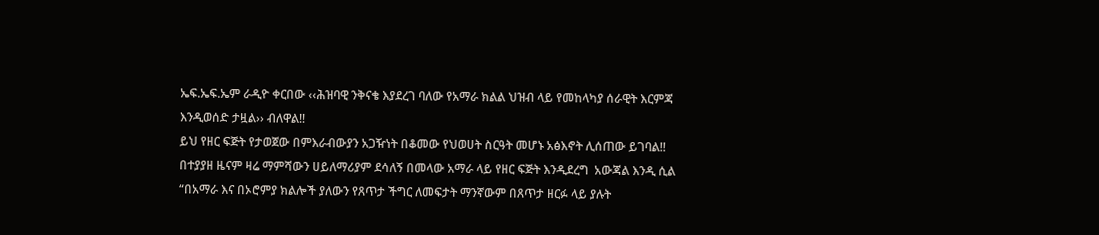ኤፍ.ኤፍ.ኤም ራዲዮ ቀርበው ‹‹ሕዝባዊ ንቅናቄ እያደረገ ባለው የአማራ ክልል ህዝብ ላይ የመከላካያ ሰራዊት እርምጃ እንዲወሰድ ታዟል›› ብለዋል!!
ይህ የዘር ፍጅት የታወጀው በምእራብውያን አጋዥነት በቆመው የህወሀት ስርዓት መሆኑ አፅእኖት ሊሰጠው ይገባል!!
በተያያዘ ዜናም ዛሬ ማምሻውን ሀይለማሪያም ደሳለኝ በመላው አማራ ላይ የዘር ፍጅት እንዲደረግ  አውጃል እንዲ ሲል
“በአማራ እና በኦሮምያ ክልሎች ያለውን የጸጥታ ችግር ለመፍታት ማንኛውም በጸጥታ ዘርፉ ላይ ያሉት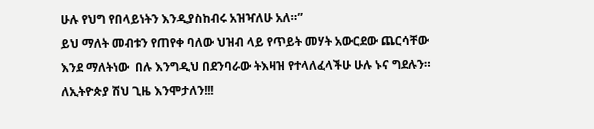ሁሉ የህግ የበላይነትን እንዲያስከብሩ አዝዣለሁ አለ።”
ይህ ማለት መብቱን የጠየቀ ባለው ህዝብ ላይ የጥይት መሃት አውርደው ጨርሳቸው እንደ ማለትነው  በሉ እንግዲህ በደንባራው ትእዛዝ የተላለፈላችሁ ሁሉ ኑና ግደሉን። ለኢትዮጵያ ሽህ ጊዜ እንሞታለን!!!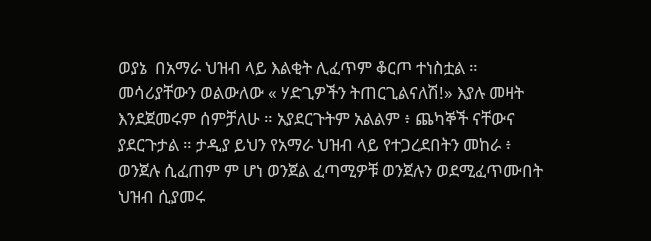ወያኔ  በአማራ ህዝብ ላይ እልቂት ሊፈጥም ቆርጦ ተነስቷል ። መሳሪያቸውን ወልውለው « ሃድጊዎችን ትጠርጊልናለሽ!» እያሉ መዛት እንደጀመሩም ሰምቻለሁ ። አያደርጉትም አልልም ፥ ጨካኞች ናቸውና ያደርጉታል ። ታዲያ ይህን የአማራ ህዝብ ላይ የተጋረደበትን መከራ ፥ ወንጀሉ ሲፈጠም ም ሆነ ወንጀል ፈጣሚዎቹ ወንጀሉን ወደሚፈጥሙበት ህዝብ ሲያመሩ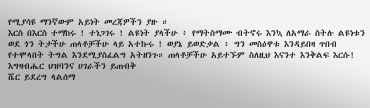የሚያሳዩ ማንኛውም አይነት መረጃዎችን ያዙ ።
እርስ በእርስ ተማከሩ ! ተነጋገሩ ! ልዩነት ያላችሁ ፥ የማትስማሙ ብትኖሩ እንኳ ለአማራ ስትሉ ልዩነቱን ወደ ጎን ትታችሁ ጠላቶቻችሁ ላይ አተኩሩ ! ወያኔ ይወድቃል ፥ ግን መስዕዋቱ እንዳይበዛ ጥበብ የተሞላበት ትግል እንደሚያስፈልግ አትዘንጉ። ጠላቶቻችሁ አይተኙም ስለዚህ እናንተ እንቅልፍ እርሱ!
እግዛብሔር ህዝባንና ሀገራችን ይጠብቅ
ሼር ይደረግ ላልሰማ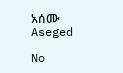አሰሙ
Aseged

No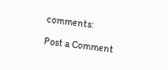comments:

Post a Comment